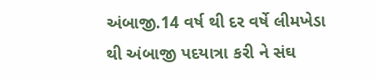અંબાજી.14 વર્ષ થી દર વર્ષે લીમખેડા થી અંબાજી પદયાત્રા કરી ને સંઘ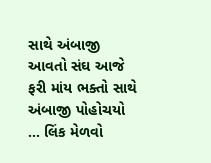સાથે અંબાજી આવતો સંઘ આજે ફરી માંય ભક્તો સાથે અંબાજી પોહોચયો ... લિંક મેળવો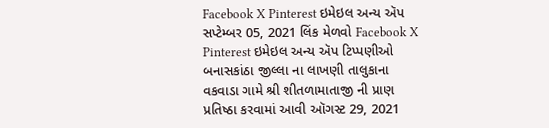Facebook X Pinterest ઇમેઇલ અન્ય ઍપ સપ્ટેમ્બર 05, 2021 લિંક મેળવો Facebook X Pinterest ઇમેઇલ અન્ય ઍપ ટિપ્પણીઓ
બનાસકાંઠા જીલ્લા ના લાખણી તાલુકાના વકવાડા ગામે શ્રી શીતળામાતાજી ની પ્રાણ પ્રતિષ્ઠા કરવામાં આવી ઑગસ્ટ 29, 2021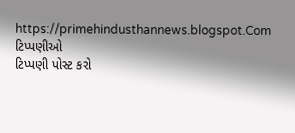https://primehindusthannews.blogspot.Com
ટિપ્પણીઓ
ટિપ્પણી પોસ્ટ કરો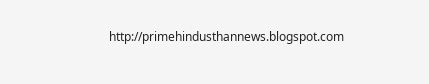http://primehindusthannews.blogspot.com